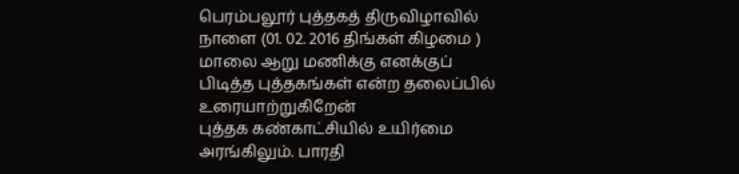பெரம்பலூர் புத்தகத் திருவிழாவில் நாளை (01. 02. 2016 திங்கள் கிழமை ) மாலை ஆறு மணிக்கு எனக்குப் பிடித்த புத்தகங்கள் என்ற தலைப்பில் உரையாற்றுகிறேன்
புத்தக கண்காட்சியில் உயிர்மை அரங்கிலும். பாரதி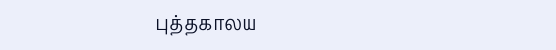புத்தகாலய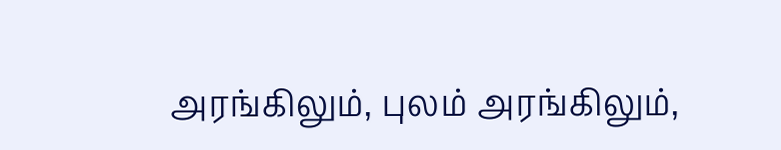அரங்கிலும், புலம் அரங்கிலும்,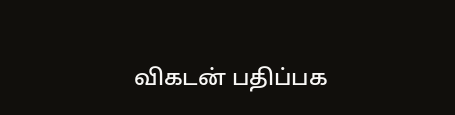விகடன் பதிப்பக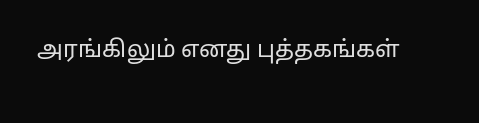அரங்கிலும் எனது புத்தகங்கள்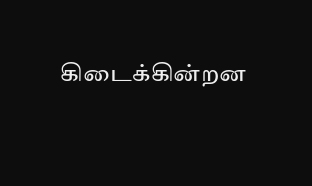கிடைக்கின்றன